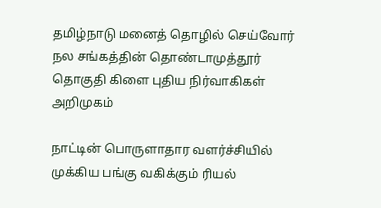தமிழ்நாடு மனைத் தொழில் செய்வோர் நல சங்கத்தின் தொண்டாமுத்தூர் தொகுதி கிளை புதிய நிர்வாகிகள் அறிமுகம்

நாட்டின் பொருளாதார வளர்ச்சியில் முக்கிய பங்கு வகிக்கும் ரியல்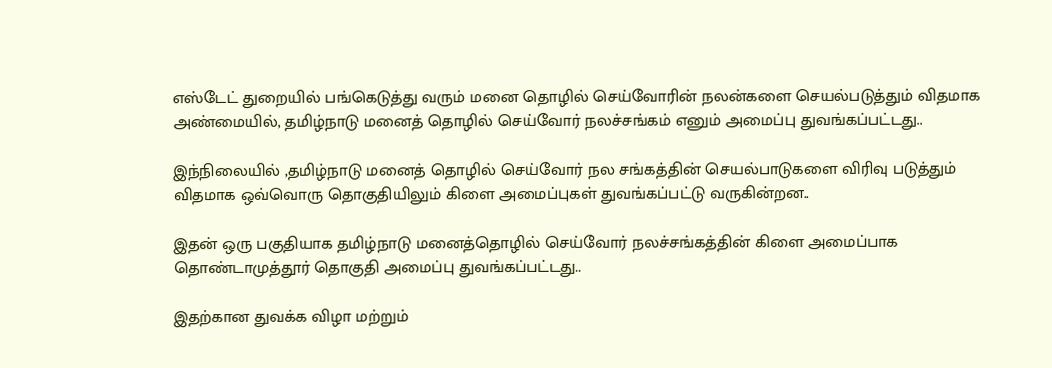எஸ்டேட் துறையில் பங்கெடுத்து வரும் மனை தொழில் செய்வோரின் நலன்களை செயல்படுத்தும் விதமாக அண்மையில், தமிழ்நாடு மனைத் தொழில் செய்வோர் நலச்சங்கம் எனும் அமைப்பு துவங்கப்பட்டது..

இந்நிலையில் ,தமிழ்நாடு மனைத் தொழில் செய்வோர் நல சங்கத்தின் செயல்பாடுகளை விரிவு படுத்தும் விதமாக ஒவ்வொரு தொகுதியிலும் கிளை அமைப்புகள் துவங்கப்பட்டு வருகின்றன..

இதன் ஒரு பகுதியாக தமிழ்நாடு மனைத்தொழில் செய்வோர் நலச்சங்கத்தின் கிளை அமைப்பாக தொண்டாமுத்தூர் தொகுதி அமைப்பு துவங்கப்பட்டது..

இதற்கான துவக்க விழா மற்றும்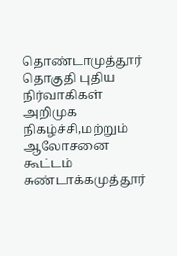தொண்டாமுத்தூர் தொகுதி புதிய நிர்வாகிகள் அறிமுக நிகழ்ச்சி,மற்றும் ஆலோசனை கூட்டம் சுண்டாக்கமுத்தூர்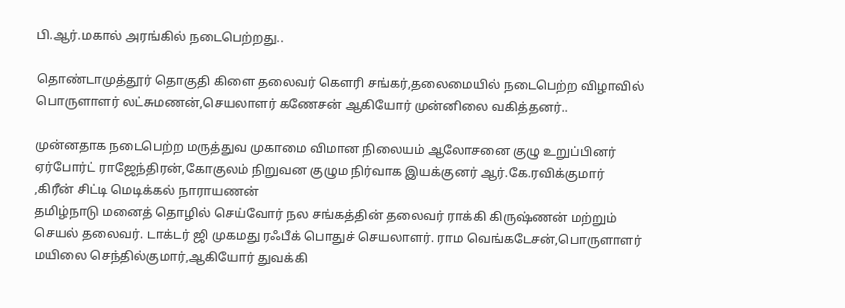பி.ஆர்.மகால் அரங்கில் நடைபெற்றது..

தொண்டாமுத்தூர் தொகுதி கிளை தலைவர் கௌரி சங்கர்,தலைமையில் நடைபெற்ற விழாவில் பொருளாளர் லட்சுமணன்,செயலாளர் கணேசன் ஆகியோர் முன்னிலை வகித்தனர்..

முன்னதாக நடைபெற்ற மருத்துவ முகாமை விமான நிலையம் ஆலோசனை குழு உறுப்பினர் ஏர்போர்ட் ராஜேந்திரன்,கோகுலம் நிறுவன குழும நிர்வாக இயக்குனர் ஆர்.கே.ரவிக்குமார் ,கிரீன் சிட்டி மெடிக்கல் நாராயணன்
தமிழ்நாடு மனைத் தொழில் செய்வோர் நல சங்கத்தின் தலைவர் ராக்கி கிருஷ்ணன் மற்றும் செயல் தலைவர். டாக்டர் ஜி முகமது ரஃபீக் பொதுச் செயலாளர். ராம வெங்கடேசன்,பொருளாளர் மயிலை செந்தில்குமார்,ஆகியோர் துவக்கி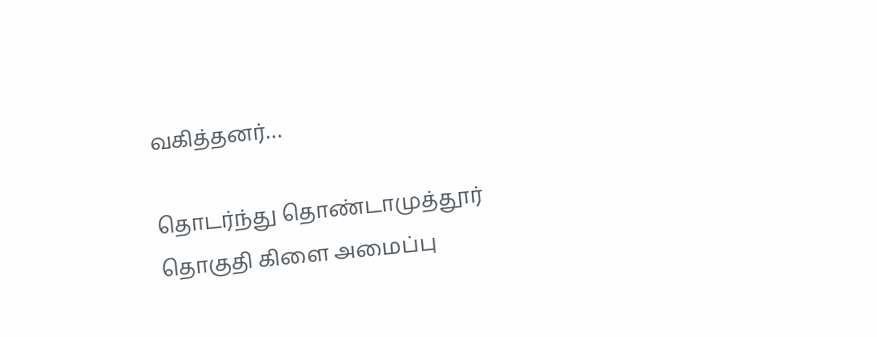வகித்தனர்…

தொடர்ந்து தொண்டாமுத்தூர் தொகுதி கிளை அமைப்பு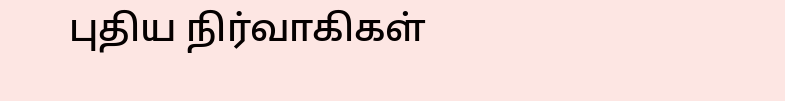புதிய நிர்வாகிகள்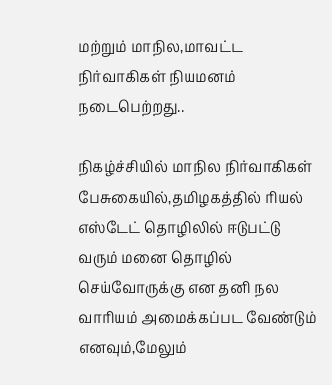மற்றும் மாநில,மாவட்ட நிர்வாகிகள் நியமனம் நடைபெற்றது..

நிகழ்ச்சியில் மாநில நிர்வாகிகள் பேசுகையில்,தமிழகத்தில் ரியல் எஸ்டேட் தொழிலில் ஈடுபட்டு வரும் மனை தொழில் செய்வோருக்கு என தனி நல வாரியம் அமைக்கப்பட வேண்டும் எனவும்,மேலும்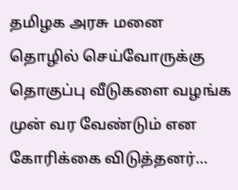தமிழக அரசு மனை தொழில் செய்வோருக்கு தொகுப்பு வீடுகளை வழங்க முன் வர வேண்டும் என கோரிக்கை விடுத்தனர்…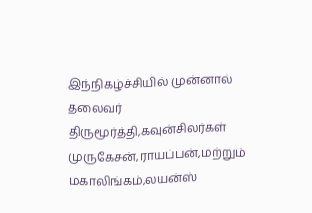இந்நிகழ்ச்சியில் முன்னால் தலைவர் திருமூர்த்தி,கவுன்சிலர்கள் முருகேசன்,ராயப்பன்,மற்றும் மகாலிங்கம்,லயன்ஸ்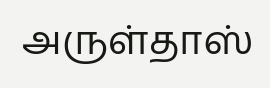அருள்தாஸ்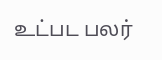உட்பட பலர்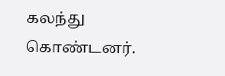கலந்து கொண்டனர்.